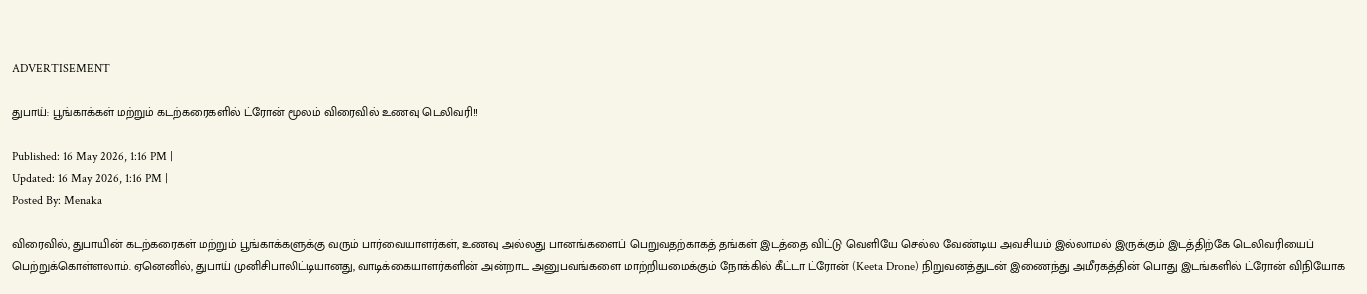ADVERTISEMENT

துபாய்: பூங்காக்கள் மற்றும் கடற்கரைகளில் ட்ரோன் மூலம் விரைவில் உணவு டெலிவரி!!

Published: 16 May 2026, 1:16 PM |
Updated: 16 May 2026, 1:16 PM |
Posted By: Menaka

விரைவில், துபாயின் கடற்கரைகள் மற்றும் பூங்காக்களுக்கு வரும் பார்வையாளர்கள், உணவு அல்லது பானங்களைப் பெறுவதற்காகத் தங்கள் இடத்தை விட்டு வெளியே செல்ல வேண்டிய அவசியம் இல்லாமல் இருக்கும் இடத்திற்கே டெலிவரியைப் பெற்றுக்கொள்ளலாம். ஏனெனில், துபாய் முனிசிபாலிட்டியானது, வாடிக்கையாளர்களின் அன்றாட அனுபவங்களை மாற்றியமைக்கும் நோக்கில் கீட்டா ட்ரோன் (Keeta Drone) நிறுவனத்துடன் இணைந்து அமீரகத்தின் பொது இடங்களில் ட்ரோன் விநியோக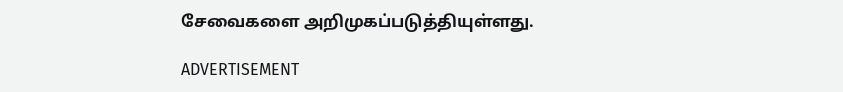சேவைகளை அறிமுகப்படுத்தியுள்ளது.

ADVERTISEMENT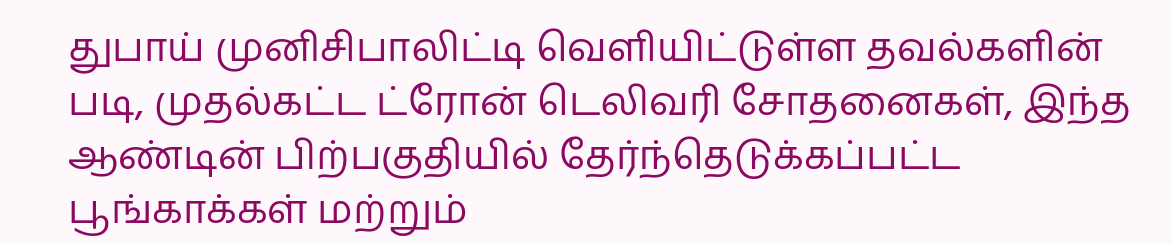துபாய் முனிசிபாலிட்டி வெளியிட்டுள்ள தவல்களின் படி, முதல்கட்ட ட்ரோன் டெலிவரி சோதனைகள், இந்த ஆண்டின் பிற்பகுதியில் தேர்ந்தெடுக்கப்பட்ட பூங்காக்கள் மற்றும்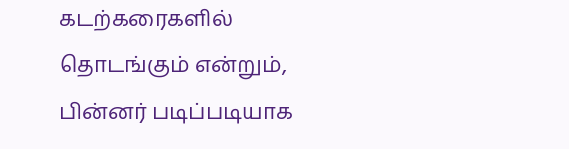கடற்கரைகளில் தொடங்கும் என்றும், பின்னர் படிப்படியாக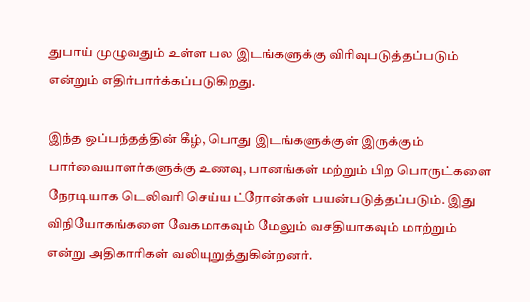துபாய் முழுவதும் உள்ள பல இடங்களுக்கு விரிவுபடுத்தப்படும் என்றும் எதிர்பார்க்கப்படுகிறது.

இந்த ஒப்பந்தத்தின் கீழ், பொது இடங்களுக்குள் இருக்கும் பார்வையாளர்களுக்கு உணவு, பானங்கள் மற்றும் பிற பொருட்களை நேரடியாக டெலிவரி செய்ய ட்ரோன்கள் பயன்படுத்தப்படும். இது விநியோகங்களை வேகமாகவும் மேலும் வசதியாகவும் மாற்றும் என்று அதிகாரிகள் வலியுறுத்துகின்றனர்.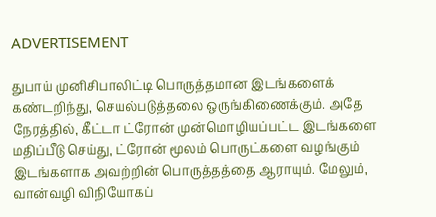ADVERTISEMENT

துபாய் முனிசிபாலிட்டி பொருத்தமான இடங்களைக் கண்டறிந்து, செயல்படுத்தலை ஒருங்கிணைக்கும். அதே நேரத்தில், கீட்டா ட்ரோன் முன்மொழியப்பட்ட இடங்களை மதிப்பீடு செய்து, ட்ரோன் மூலம் பொருட்களை வழங்கும் இடங்களாக அவற்றின் பொருத்தத்தை ஆராயும். மேலும், வான்வழி விநியோகப்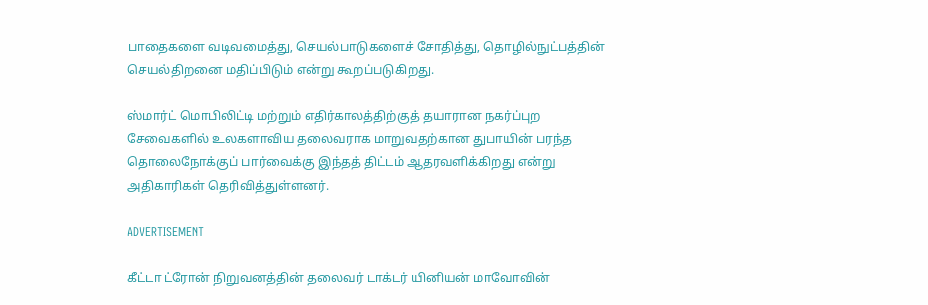பாதைகளை வடிவமைத்து, செயல்பாடுகளைச் சோதித்து, தொழில்நுட்பத்தின் செயல்திறனை மதிப்பிடும் என்று கூறப்படுகிறது.

ஸ்மார்ட் மொபிலிட்டி மற்றும் எதிர்காலத்திற்குத் தயாரான நகர்ப்புற சேவைகளில் உலகளாவிய தலைவராக மாறுவதற்கான துபாயின் பரந்த தொலைநோக்குப் பார்வைக்கு இந்தத் திட்டம் ஆதரவளிக்கிறது என்று அதிகாரிகள் தெரிவித்துள்ளனர்.

ADVERTISEMENT

கீட்டா ட்ரோன் நிறுவனத்தின் தலைவர் டாக்டர் யினியன் மாவோவின்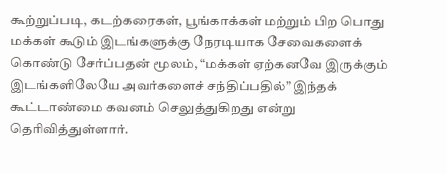கூற்றுப்படி, கடற்கரைகள், பூங்காக்கள் மற்றும் பிற பொது மக்கள் கூடும் இடங்களுக்கு நேரடியாக சேவைகளைக் கொண்டு சேர்ப்பதன் மூலம், “மக்கள் ஏற்கனவே இருக்கும் இடங்களிலேயே அவர்களைச் சந்திப்பதில்” இந்தக் கூட்டாண்மை கவனம் செலுத்துகிறது என்று தெரிவித்துள்ளார்.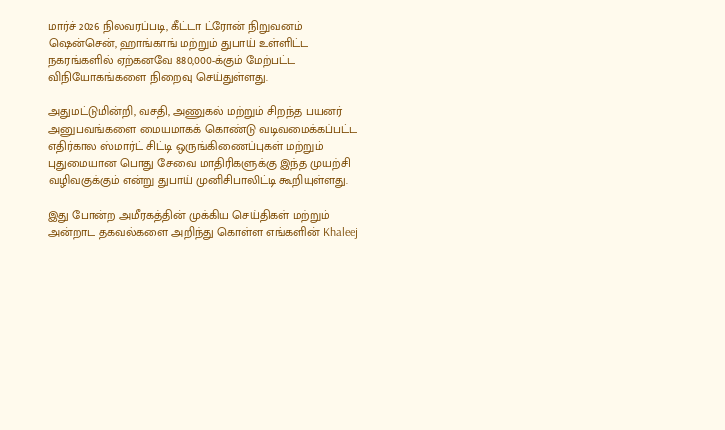மார்ச் 2026 நிலவரப்படி, கீட்டா ட்ரோன் நிறுவனம் ஷென்சென், ஹாங்காங் மற்றும் துபாய் உள்ளிட்ட நகரங்களில் ஏற்கனவே 880,000-க்கும் மேற்பட்ட விநியோகங்களை நிறைவு செய்துள்ளது.

அதுமட்டுமின்றி, வசதி, அணுகல் மற்றும் சிறந்த பயனர் அனுபவங்களை மையமாகக் கொண்டு வடிவமைக்கப்பட்ட எதிர்கால ஸ்மார்ட் சிட்டி ஒருங்கிணைப்புகள் மற்றும் புதுமையான பொது சேவை மாதிரிகளுக்கு இந்த முயற்சி வழிவகுக்கும் என்று துபாய் முனிசிபாலிட்டி கூறியுள்ளது.

இது போன்ற அமீரகத்தின் முக்கிய செய்திகள் மற்றும் அன்றாட தகவல்களை அறிந்து கொள்ள எங்களின் Khaleej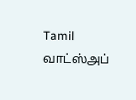Tamil வாட்ஸ்அப்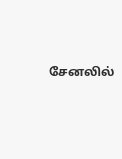சேனலில்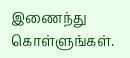இணைந்து கொள்ளுங்கள்.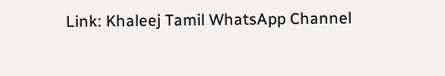Link: Khaleej Tamil WhatsApp Channel